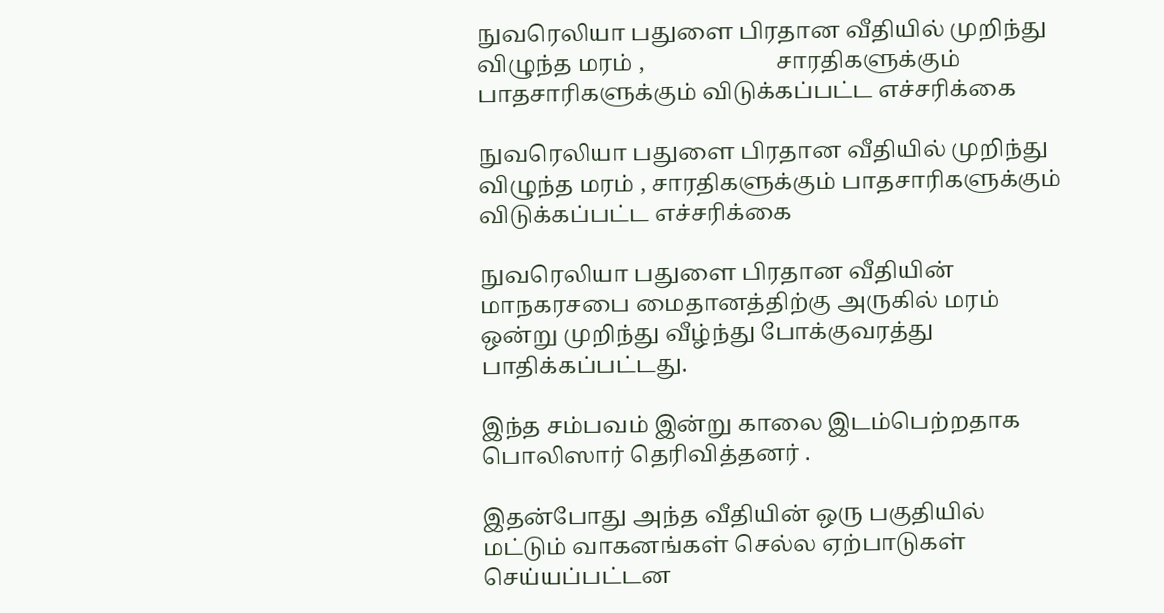நுவரெலியா பதுளை பிரதான வீதியில் முறிந்து விழுந்த மரம் ,                       சாரதிகளுக்கும் பாதசாரிகளுக்கும் விடுக்கப்பட்ட எச்சரிக்கை

நுவரெலியா பதுளை பிரதான வீதியில் முறிந்து விழுந்த மரம் , சாரதிகளுக்கும் பாதசாரிகளுக்கும் விடுக்கப்பட்ட எச்சரிக்கை

நுவரெலியா பதுளை பிரதான வீதியின் மாநகரசபை மைதானத்திற்கு அருகில் மரம் ஒன்று முறிந்து வீழ்ந்து போக்குவரத்து பாதிக்கப்பட்டது.

இந்த சம்பவம் இன்று காலை இடம்பெற்றதாக பொலிஸார் தெரிவித்தனர் .

இதன்போது அந்த வீதியின் ஒரு பகுதியில் மட்டும் வாகனங்கள் செல்ல ஏற்பாடுகள் செய்யப்பட்டன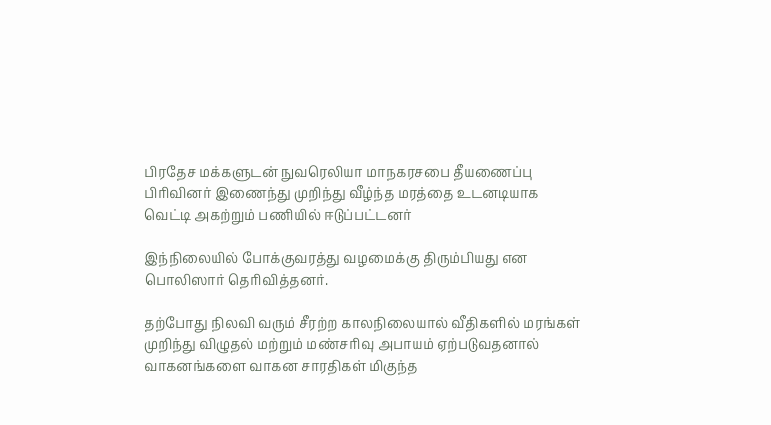பிரதேச மக்களுடன் நுவரெலியா மாநகரசபை தீயணைப்பு பிரிவினர் இணைந்து முறிந்து வீழ்ந்த மரத்தை உடனடியாக வெட்டி அகற்றும் பணியில் ஈடுப்பட்டனர்

இந்நிலையில் போக்குவரத்து வழமைக்கு திரும்பியது என பொலிஸார் தெரிவித்தனர்.

தற்போது நிலவி வரும் சீரற்ற காலநிலையால் வீதிகளில் மரங்கள் முறிந்து விழுதல் மற்றும் மண்சரிவு அபாயம் ஏற்படுவதனால் வாகனங்களை வாகன சாரதிகள் மிகுந்த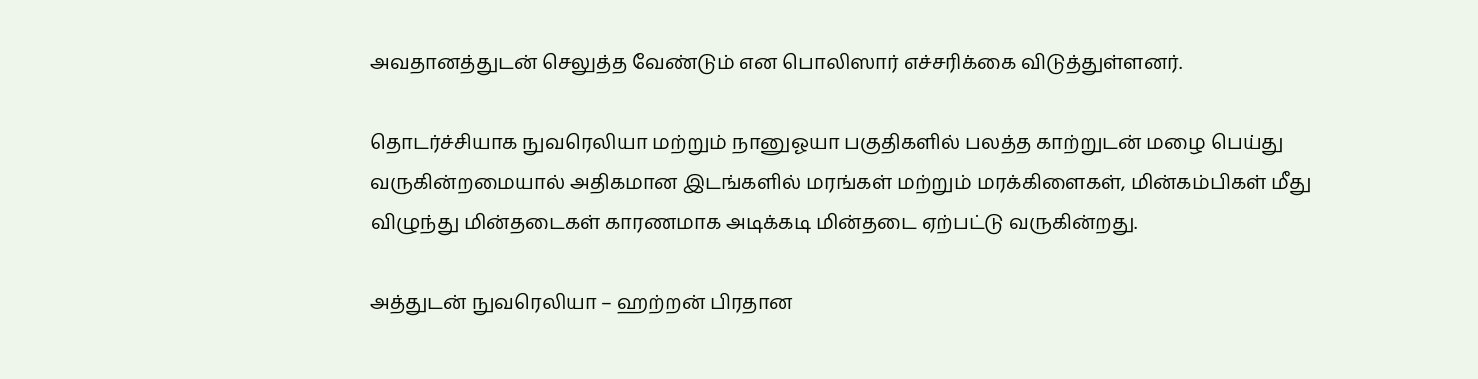அவதானத்துடன் செலுத்த வேண்டும் என பொலிஸார் எச்சரிக்கை விடுத்துள்ளனர்.

தொடர்ச்சியாக நுவரெலியா மற்றும் நானுஓயா பகுதிகளில் பலத்த காற்றுடன் மழை பெய்து வருகின்றமையால் அதிகமான இடங்களில் மரங்கள் மற்றும் மரக்கிளைகள், மின்கம்பிகள் மீது விழுந்து மின்தடைகள் காரணமாக அடிக்கடி மின்தடை ஏற்பட்டு வருகின்றது.

அத்துடன் நுவரெலியா – ஹற்றன் பிரதான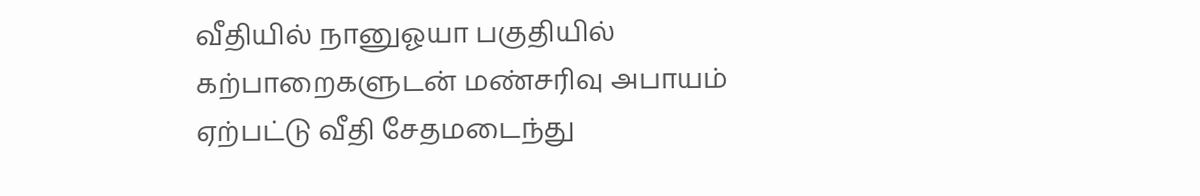வீதியில் நானுஓயா பகுதியில் கற்பாறைகளுடன் மண்சரிவு அபாயம் ஏற்பட்டு வீதி சேதமடைந்து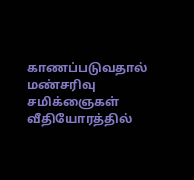காணப்படுவதால் மண்சரிவு சமிக்ஞைகள் வீதியோரத்தில்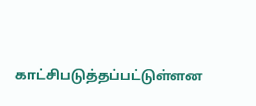காட்சிபடுத்தப்பட்டுள்ளன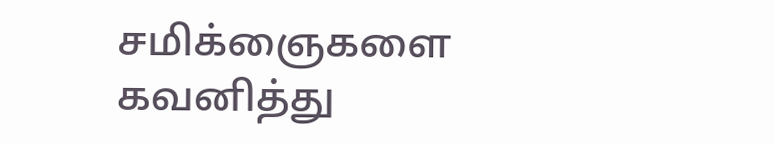சமிக்ஞைகளை கவனித்து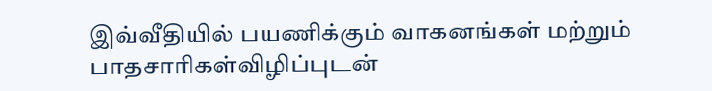இவ்வீதியில் பயணிக்கும் வாகனங்கள் மற்றும் பாதசாரிகள்விழிப்புடன்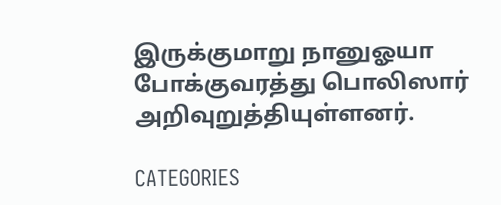இருக்குமாறு நானுஓயா போக்குவரத்து பொலிஸார் அறிவுறுத்தியுள்ளனர்.

CATEGORIES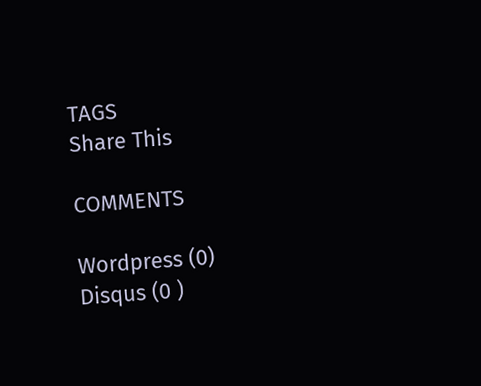TAGS
Share This

COMMENTS

Wordpress (0)
Disqus (0 )